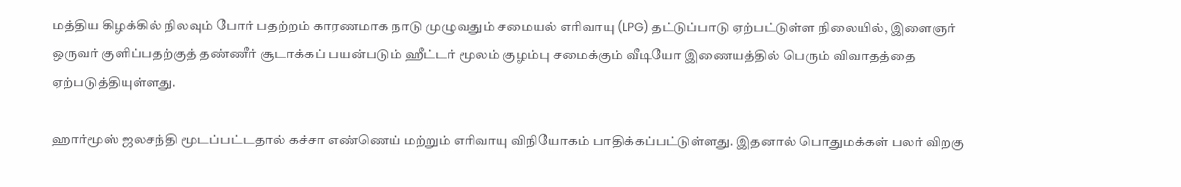மத்திய கிழக்கில் நிலவும் போர் பதற்றம் காரணமாக நாடு முழுவதும் சமையல் எரிவாயு (LPG) தட்டுப்பாடு ஏற்பட்டுள்ள நிலையில், இளைஞர் ஒருவர் குளிப்பதற்குத் தண்ணீர் சூடாக்கப் பயன்படும் ஹீட்டர் மூலம் குழம்பு சமைக்கும் வீடியோ இணையத்தில் பெரும் விவாதத்தை ஏற்படுத்தியுள்ளது.

ஹார்மூஸ் ஜலசந்தி மூடப்பட்டதால் கச்சா எண்ணெய் மற்றும் எரிவாயு விநியோகம் பாதிக்கப்பட்டுள்ளது. இதனால் பொதுமக்கள் பலர் விறகு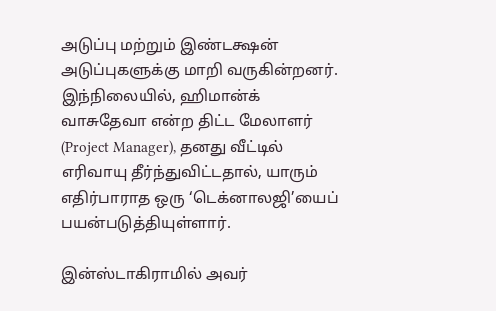அடுப்பு மற்றும் இண்டக்ஷன் அடுப்புகளுக்கு மாறி வருகின்றனர். இந்நிலையில், ஹிமான்க் வாசுதேவா என்ற திட்ட மேலாளர் (Project Manager), தனது வீட்டில் எரிவாயு தீர்ந்துவிட்டதால், யாரும் எதிர்பாராத ஒரு ‘டெக்னாலஜி’யைப் பயன்படுத்தியுள்ளார்.

இன்ஸ்டாகிராமில் அவர்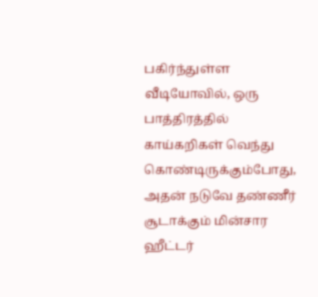பகிர்ந்துள்ள வீடியோவில், ஒரு பாத்திரத்தில் காய்கறிகள் வெந்து கொண்டிருக்கும்போது, அதன் நடுவே தண்ணீர் சூடாக்கும் மின்சார ஹீட்டர்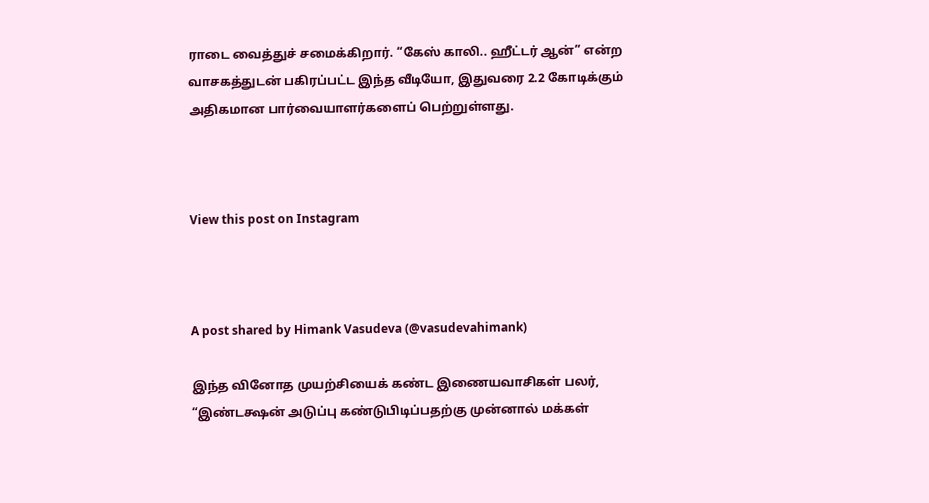ராடை வைத்துச் சமைக்கிறார். “கேஸ் காலி.. ஹீட்டர் ஆன்” என்ற வாசகத்துடன் பகிரப்பட்ட இந்த வீடியோ, இதுவரை 2.2 கோடிக்கும் அதிகமான பார்வையாளர்களைப் பெற்றுள்ளது.



View this post on Instagram



A post shared by Himank Vasudeva (@vasudevahimank)

இந்த வினோத முயற்சியைக் கண்ட இணையவாசிகள் பலர், “இண்டக்ஷன் அடுப்பு கண்டுபிடிப்பதற்கு முன்னால் மக்கள்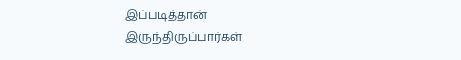இப்படித்தான் இருந்திருப்பார்கள்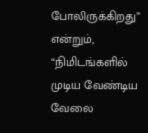போலிருக்கிறது” என்றும், “நிமிடங்களில் முடிய வேண்டிய வேலை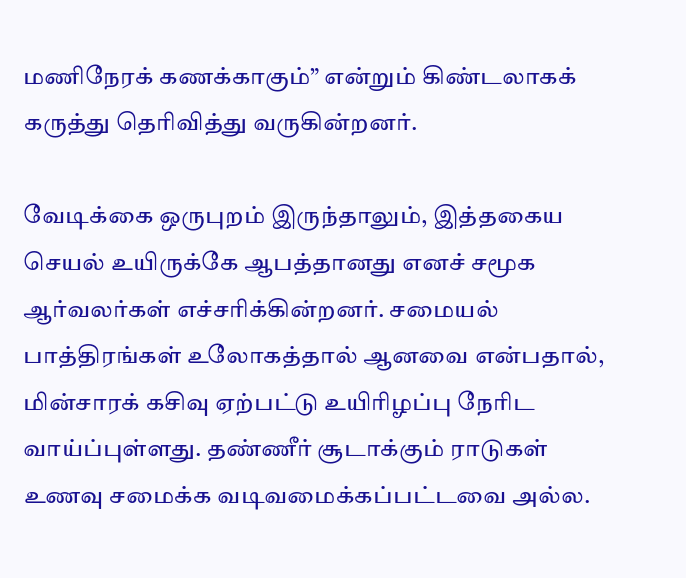மணிநேரக் கணக்காகும்” என்றும் கிண்டலாகக் கருத்து தெரிவித்து வருகின்றனர்.

வேடிக்கை ஒருபுறம் இருந்தாலும், இத்தகைய செயல் உயிருக்கே ஆபத்தானது எனச் சமூக ஆர்வலர்கள் எச்சரிக்கின்றனர். சமையல் பாத்திரங்கள் உலோகத்தால் ஆனவை என்பதால், மின்சாரக் கசிவு ஏற்பட்டு உயிரிழப்பு நேரிட வாய்ப்புள்ளது. தண்ணீர் சூடாக்கும் ராடுகள் உணவு சமைக்க வடிவமைக்கப்பட்டவை அல்ல.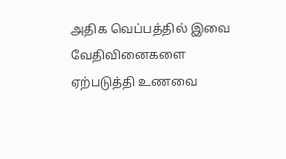அதிக வெப்பத்தில் இவை வேதிவினைகளை ஏற்படுத்தி உணவை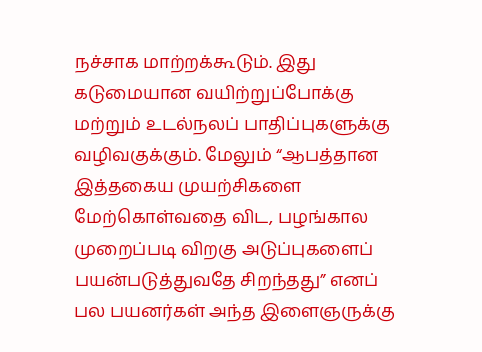நச்சாக மாற்றக்கூடும். இது கடுமையான வயிற்றுப்போக்கு மற்றும் உடல்நலப் பாதிப்புகளுக்கு வழிவகுக்கும். மேலும் “ஆபத்தான இத்தகைய முயற்சிகளை மேற்கொள்வதை விட, பழங்கால முறைப்படி விறகு அடுப்புகளைப் பயன்படுத்துவதே சிறந்தது” எனப் பல பயனர்கள் அந்த இளைஞருக்கு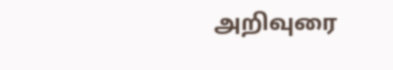அறிவுரை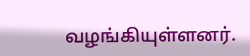வழங்கியுள்ளனர்.